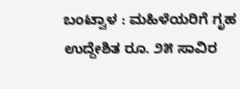ಬಂಟ್ವಾಳ : ಮಹಿಳೆಯರಿಗೆ ಗೃಹ ಉದ್ದೇಶಿತ ರೂ. ೨೫ ಸಾವಿರ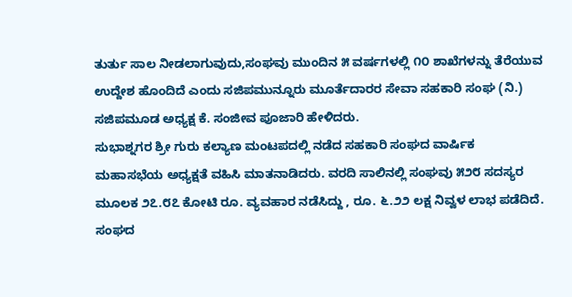ತುರ್ತು ಸಾಲ ನೀಡಲಾಗುವುದು,ಸಂಘವು ಮುಂದಿನ ೫ ವರ್ಷಗಳಲ್ಲಿ ೧೦ ಶಾಖೆಗಳನ್ನು ತೆರೆಯುವ ಉದ್ದೇಶ ಹೊಂದಿದೆ ಎಂದು ಸಜಿಪಮುನ್ನೂರು ಮೂರ್ತೆದಾರರ ಸೇವಾ ಸಹಕಾರಿ ಸಂಘ (ನಿ.) ಸಜಿಪಮೂಡ ಅಧ್ಯಕ್ಷ ಕೆ. ಸಂಜೀವ ಪೂಜಾರಿ ಹೇಳಿದರು.
ಸುಭಾಶ್ನಗರ ಶ್ರೀ ಗುರು ಕಲ್ಯಾಣ ಮಂಟಪದಲ್ಲಿ ನಡೆದ ಸಹಕಾರಿ ಸಂಘದ ವಾರ್ಷಿಕ ಮಹಾಸಭೆಯ ಅಧ್ಯಕ್ಷತೆ ವಹಿಸಿ ಮಾತನಾಡಿದರು. ವರದಿ ಸಾಲಿನಲ್ಲಿ ಸಂಘವು ೫೨೮ ಸದಸ್ಯರ ಮೂಲಕ ೨೭.೮೭ ಕೋಟಿ ರೂ. ವ್ಯವಹಾರ ನಡೆಸಿದ್ದು , ರೂ. ೬.೨೨ ಲಕ್ಷ ನಿವ್ವಳ ಲಾಭ ಪಡೆದಿದೆ. ಸಂಘದ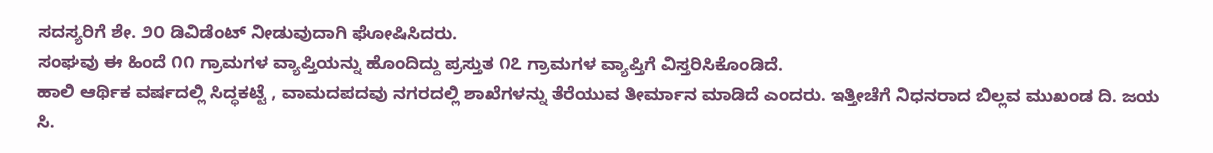ಸದಸ್ಯರಿಗೆ ಶೇ. ೨೦ ಡಿವಿಡೆಂಟ್ ನೀಡುವುದಾಗಿ ಘೋಷಿಸಿದರು.
ಸಂಘವು ಈ ಹಿಂದೆ ೧೧ ಗ್ರಾಮಗಳ ವ್ಯಾಪ್ತಿಯನ್ನು ಹೊಂದಿದ್ದು ಪ್ರಸ್ತುತ ೧೭ ಗ್ರಾಮಗಳ ವ್ಯಾಪ್ತಿಗೆ ವಿಸ್ತರಿಸಿಕೊಂಡಿದೆ.
ಹಾಲಿ ಆರ್ಥಿಕ ವರ್ಷದಲ್ಲಿ ಸಿದ್ಧಕಟ್ಟೆ , ವಾಮದಪದವು ನಗರದಲ್ಲಿ ಶಾಖೆಗಳನ್ನು ತೆರೆಯುವ ತೀರ್ಮಾನ ಮಾಡಿದೆ ಎಂದರು. ಇತ್ತೀಚೆಗೆ ನಿಧನರಾದ ಬಿಲ್ಲವ ಮುಖಂಡ ದಿ. ಜಯ ಸಿ.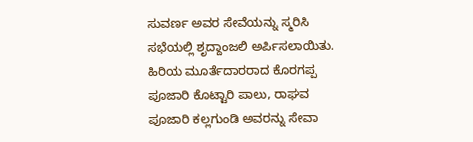ಸುವರ್ಣ ಅವರ ಸೇವೆಯನ್ನು ಸ್ಮರಿಸಿ ಸಭೆಯಲ್ಲಿ ಶೃದ್ದಾಂಜಲಿ ಅರ್ಪಿಸಲಾಯಿತು. ಹಿರಿಯ ಮೂರ್ತೆದಾರರಾದ ಕೊರಗಪ್ಪ ಪೂಜಾರಿ ಕೊಟ್ಟಾರಿ ಪಾಲು, ರಾಘವ ಪೂಜಾರಿ ಕಲ್ಲಗುಂಡಿ ಅವರನ್ನು ಸೇವಾ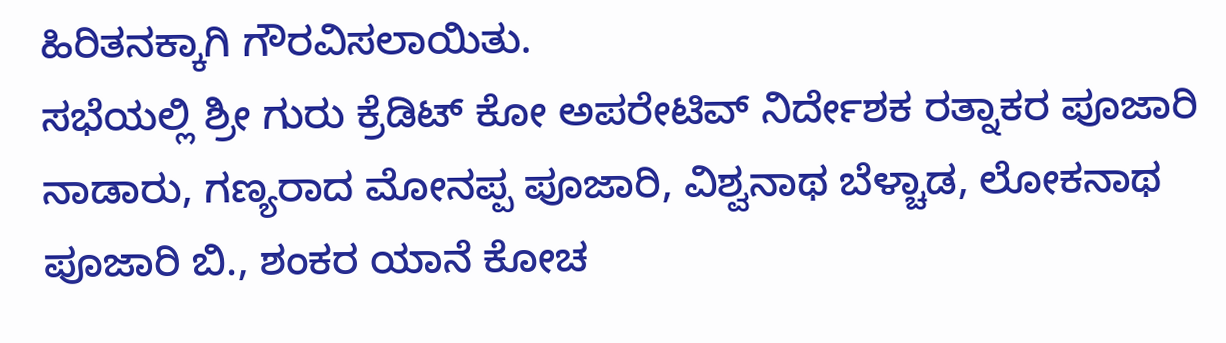ಹಿರಿತನಕ್ಕಾಗಿ ಗೌರವಿಸಲಾಯಿತು.
ಸಭೆಯಲ್ಲಿ ಶ್ರೀ ಗುರು ಕ್ರೆಡಿಟ್ ಕೋ ಅಪರೇಟಿವ್ ನಿರ್ದೇಶಕ ರತ್ನಾಕರ ಪೂಜಾರಿ ನಾಡಾರು, ಗಣ್ಯರಾದ ಮೋನಪ್ಪ ಪೂಜಾರಿ, ವಿಶ್ವನಾಥ ಬೆಳ್ಚಾಡ, ಲೋಕನಾಥ ಪೂಜಾರಿ ಬಿ., ಶಂಕರ ಯಾನೆ ಕೋಚ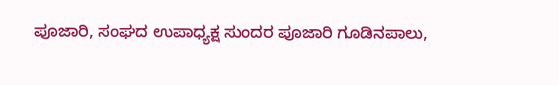ಪೂಜಾರಿ, ಸಂಘದ ಉಪಾಧ್ಯಕ್ಷ ಸುಂದರ ಪೂಜಾರಿ ಗೂಡಿನಪಾಲು,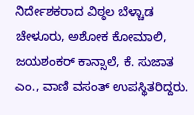ನಿರ್ದೇಶಕರಾದ ವಿಠ್ಠಲ ಬೆಳ್ಚಾಡ ಚೇಳೂರು, ಅಶೋಕ ಕೋಮಾಲಿ, ಜಯಶಂಕರ್ ಕಾನ್ಸಾಲೆ, ಕೆ. ಸುಜಾತ ಎಂ., ವಾಣಿ ವಸಂತ್ ಉಪಸ್ಥಿತರಿದ್ದರು.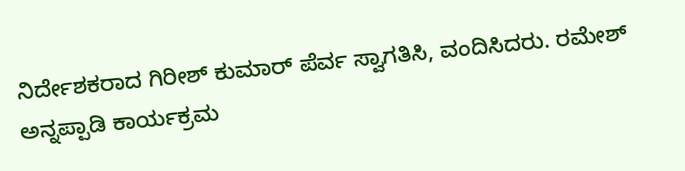ನಿರ್ದೇಶಕರಾದ ಗಿರೀಶ್ ಕುಮಾರ್ ಪೆರ್ವ ಸ್ವಾಗತಿಸಿ, ವಂದಿಸಿದರು. ರಮೇಶ್ ಅನ್ನಪ್ಪಾಡಿ ಕಾರ್ಯಕ್ರಮ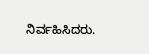ನಿರ್ವಹಿಸಿದರು.